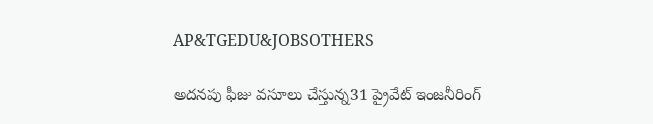AP&TGEDU&JOBSOTHERS

అదనపు ఫీజు వసూలు చేస్తున్న31 ప్రైవేట్ ఇంజనీరింగ్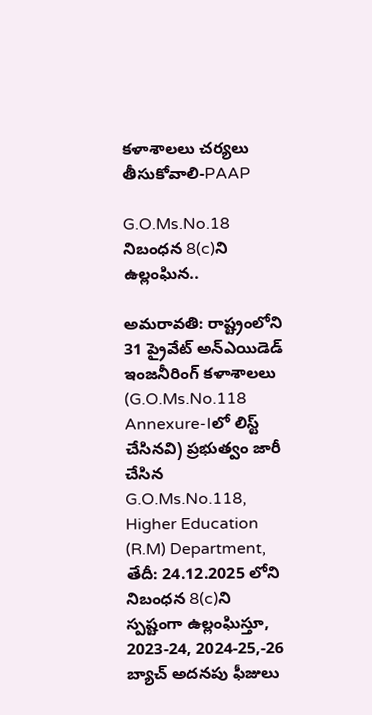కళాశాలలు చర్యలు తీసుకోవాలి-PAAP

G.O.Ms.No.18 నిబంధన 8(c)ని ఉల్లంఘిన..

అమరావతి: రాష్ట్రంలోని 31 ప్రైవేట్ అన్‌ఎయిడెడ్ ఇంజనీరింగ్ కళాశాలలు (G.O.Ms.No.118 Annexure-Iలో లిస్ట్ చేసినవి) ప్రభుత్వం జారీ చేసిన G.O.Ms.No.118, Higher Education (R.M) Department, తేదీ: 24.12.2025 లోని నిబంధన 8(c)ని స్పష్టంగా ఉల్లంఘిస్తూ, 2023-24, 2024-25,-26 బ్యాచ్ అదనపు ఫీజులు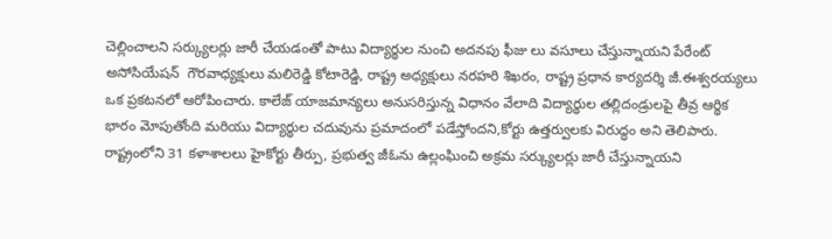చెల్లించాలని సర్క్యులర్లు జారీ చేయడంతో పాటు విద్యార్థుల నుంచి అదనపు ఫీజు లు వసూలు చేస్తున్నాయని పేరేంట్ అసోసియేషన్  గౌరవాధ్యక్షులు మలిరెడ్డి కోటారెడ్డి, రాష్ట్ర అధ్యక్షులు నరహరి శిఖరం, రాష్ట్ర ప్రధాన కార్యదర్శి జీ.ఈశ్వరయ్యలు ఒక ప్రకటనలో ఆరోపించారు. కాలేజ్ యాజమాన్యలు అనుసరిస్తున్న విధానం వేలాది విద్యార్థుల తల్లిదండ్రులపై తీవ్ర ఆర్థిక భారం మోపుతోంది మరియు విద్యార్థుల చదువును ప్రమాదంలో పడేస్తోందని,కోర్టు ఉత్తర్వులకు విరుద్ధం అని తెలిపారు. రాష్ట్రంలోని 31 కళాశాలలు హైకోర్టు తీర్పు, ప్రభుత్వ జీఓను ఉల్లంఘించి అక్రమ సర్క్యులర్లు జారీ చేస్తున్నాయని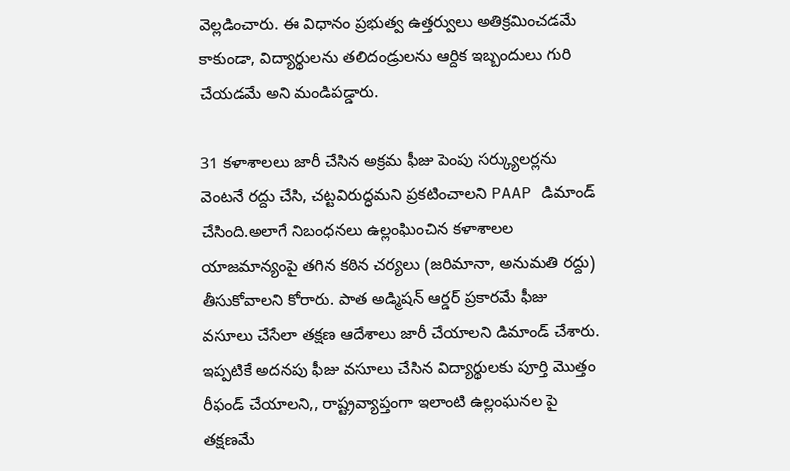వెల్లడించారు. ఈ విధానం ప్రభుత్వ ఉత్తర్వులు అతిక్రమించడమే కాకుండా, విద్యార్థులను తలిదండ్రులను ఆర్దిక ఇబ్బందులు గురి చేయడమే అని మండిపడ్డారు.

31 కళాశాలలు జారీ చేసిన అక్రమ ఫీజు పెంపు సర్క్యులర్లను వెంటనే రద్దు చేసి, చట్టవిరుద్ధమని ప్రకటించాలని PAAP డిమాండ్ చేసింది.అలాగే నిబంధనలు ఉల్లంఘించిన కళాశాలల యాజమాన్యంపై తగిన కఠిన చర్యలు (జరిమానా, అనుమతి రద్దు) తీసుకోవాలని కోరారు. పాత అడ్మిషన్ ఆర్డర్ ప్రకారమే ఫీజు వసూలు చేసేలా తక్షణ ఆదేశాలు జారీ చేయాలని డిమాండ్ చేశారు. ఇప్పటికే అదనపు ఫీజు వసూలు చేసిన విద్యార్థులకు పూర్తి మొత్తం రీఫండ్ చేయాలని,, రాష్ట్రవ్యాప్తంగా ఇలాంటి ఉల్లంఘనల పై  తక్షణమే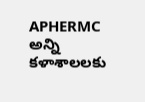APHERMC అన్ని కళాశాలలకు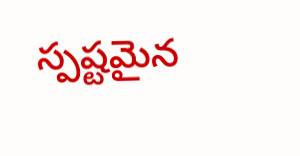స్పష్టమైన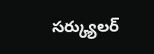సర్క్యులర్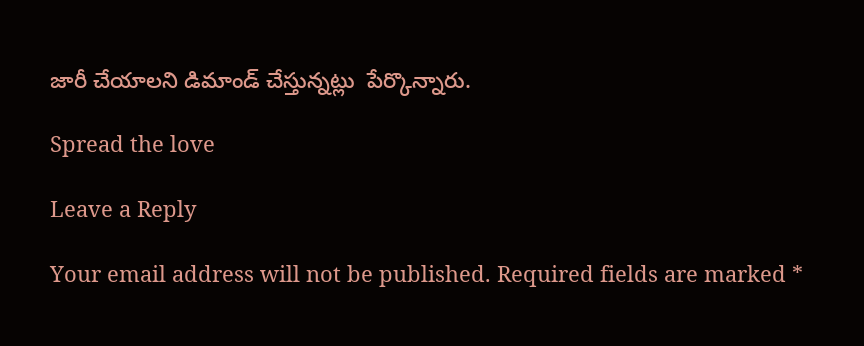జారీ చేయాలని డిమాండ్ చేస్తున్నట్లు  పేర్కొన్నారు.

Spread the love

Leave a Reply

Your email address will not be published. Required fields are marked *